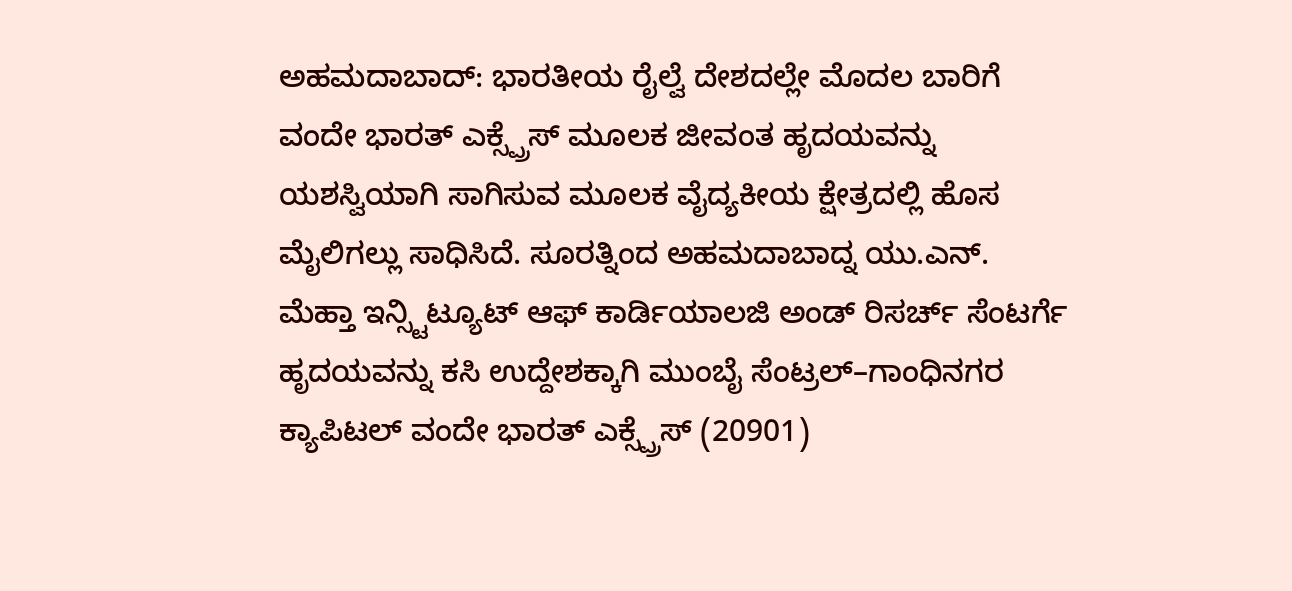ಅಹಮದಾಬಾದ್: ಭಾರತೀಯ ರೈಲ್ವೆ ದೇಶದಲ್ಲೇ ಮೊದಲ ಬಾರಿಗೆ ವಂದೇ ಭಾರತ್ ಎಕ್ಸ್ಪ್ರೆಸ್ ಮೂಲಕ ಜೀವಂತ ಹೃದಯವನ್ನು ಯಶಸ್ವಿಯಾಗಿ ಸಾಗಿಸುವ ಮೂಲಕ ವೈದ್ಯಕೀಯ ಕ್ಷೇತ್ರದಲ್ಲಿ ಹೊಸ ಮೈಲಿಗಲ್ಲು ಸಾಧಿಸಿದೆ. ಸೂರತ್ನಿಂದ ಅಹಮದಾಬಾದ್ನ ಯು.ಎನ್. ಮೆಹ್ತಾ ಇನ್ಸ್ಟಿಟ್ಯೂಟ್ ಆಫ್ ಕಾರ್ಡಿಯಾಲಜಿ ಅಂಡ್ ರಿಸರ್ಚ್ ಸೆಂಟರ್ಗೆ ಹೃದಯವನ್ನು ಕಸಿ ಉದ್ದೇಶಕ್ಕಾಗಿ ಮುಂಬೈ ಸೆಂಟ್ರಲ್–ಗಾಂಧಿನಗರ ಕ್ಯಾಪಿಟಲ್ ವಂದೇ ಭಾರತ್ ಎಕ್ಸ್ಪ್ರೆಸ್ (20901)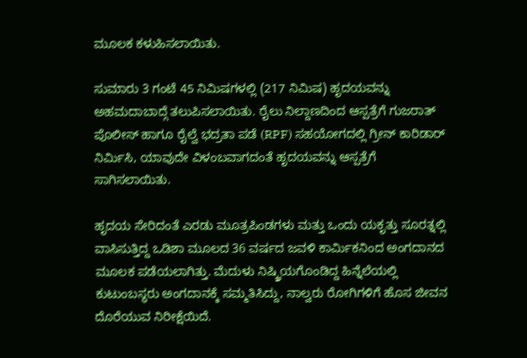ಮೂಲಕ ಕಳುಹಿಸಲಾಯಿತು.

ಸುಮಾರು 3 ಗಂಟೆ 45 ನಿಮಿಷಗಳಲ್ಲಿ (217 ನಿಮಿಷ) ಹೃದಯವನ್ನು ಅಹಮದಾಬಾದ್ಗೆ ತಲುಪಿಸಲಾಯಿತು. ರೈಲು ನಿಲ್ದಾಣದಿಂದ ಆಸ್ಪತ್ರೆಗೆ ಗುಜರಾತ್ ಪೊಲೀಸ್ ಹಾಗೂ ರೈಲ್ವೆ ಭದ್ರತಾ ಪಡೆ (RPF) ಸಹಯೋಗದಲ್ಲಿ ಗ್ರೀನ್ ಕಾರಿಡಾರ್ ನಿರ್ಮಿಸಿ, ಯಾವುದೇ ವಿಳಂಬವಾಗದಂತೆ ಹೃದಯವನ್ನು ಆಸ್ಪತ್ರೆಗೆ ಸಾಗಿಸಲಾಯಿತು.

ಹೃದಯ ಸೇರಿದಂತೆ ಎರಡು ಮೂತ್ರಪಿಂಡಗಳು ಮತ್ತು ಒಂದು ಯಕೃತ್ತು ಸೂರತ್ನಲ್ಲಿ ವಾಸಿಸುತ್ತಿದ್ದ ಒಡಿಶಾ ಮೂಲದ 36 ವರ್ಷದ ಜವಳಿ ಕಾರ್ಮಿಕನಿಂದ ಅಂಗದಾನದ ಮೂಲಕ ಪಡೆಯಲಾಗಿತ್ತು. ಮೆದುಳು ನಿಷ್ಕ್ರಿಯಗೊಂಡಿದ್ದ ಹಿನ್ನೆಲೆಯಲ್ಲಿ ಕುಟುಂಬಸ್ಥರು ಅಂಗದಾನಕ್ಕೆ ಸಮ್ಮತಿಸಿದ್ದು, ನಾಲ್ವರು ರೋಗಿಗಳಿಗೆ ಹೊಸ ಜೀವನ ದೊರೆಯುವ ನಿರೀಕ್ಷೆಯಿದೆ.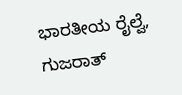ಭಾರತೀಯ ರೈಲ್ವೆ, ಗುಜರಾತ್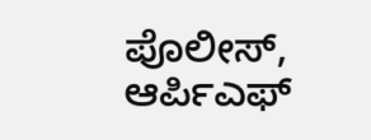ಪೊಲೀಸ್, ಆರ್ಪಿಎಫ್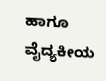ಹಾಗೂ ವೈದ್ಯಕೀಯ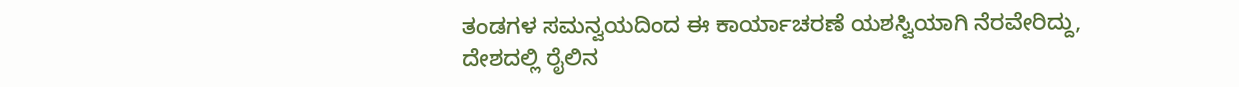ತಂಡಗಳ ಸಮನ್ವಯದಿಂದ ಈ ಕಾರ್ಯಾಚರಣೆ ಯಶಸ್ವಿಯಾಗಿ ನೆರವೇರಿದ್ದು, ದೇಶದಲ್ಲಿ ರೈಲಿನ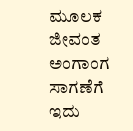ಮೂಲಕ ಜೀವಂತ ಅಂಗಾಂಗ ಸಾಗಣೆಗೆ ಇದು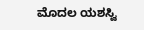ಮೊದಲ ಯಶಸ್ವಿ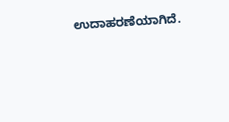ಉದಾಹರಣೆಯಾಗಿದೆ.